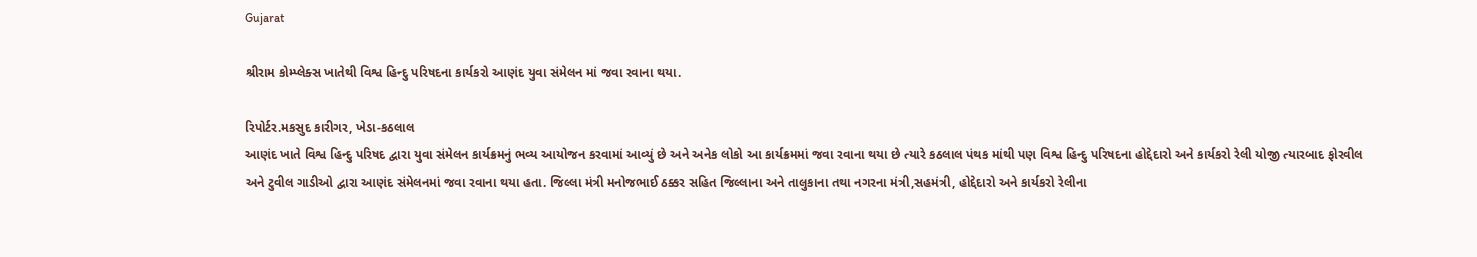Gujarat

શ્રીરામ કોમ્પ્લેક્સ ખાતેથી વિશ્વ હિન્દુ પરિષદના કાર્યકરો આણંદ યુવા સંમેલન માં જવા રવાના થયા.

રિપોર્ટર.મકસુદ કારીગર, ખેડા-કઠલાલ
આણંદ ખાતે વિશ્વ હિન્દુ પરિષદ દ્વારા યુવા સંમેલન કાર્યક્રમનું ભવ્ય આયોજન કરવામાં આવ્યું છે અને અનેક લોકો આ કાર્યક્રમમાં જવા રવાના થયા છે ત્યારે કઠલાલ પંથક માંથી પણ વિશ્વ હિન્દુ પરિષદના હોદ્દેદારો અને કાર્યકરો રેલી યોજી ત્યારબાદ ફોરવીલ અને ટુવીલ ગાડીઓ દ્વારા આણંદ સંમેલનમાં જવા રવાના થયા હતા. જિલ્લા મંત્રી મનોજભાઈ ઠક્કર સહિત જિલ્લાના અને તાલુકાના તથા નગરના મંત્રી,સહમંત્રી, હોદ્દેદારો અને કાર્યકરો રેલીના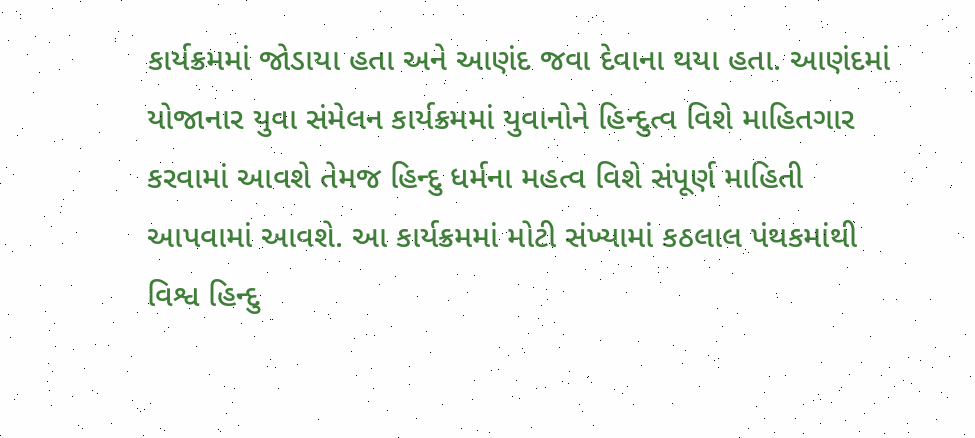કાર્યક્રમમાં જોડાયા હતા અને આણંદ જવા દેવાના થયા હતા. આણંદમાં યોજાનાર યુવા સંમેલન કાર્યક્રમમાં યુવાનોને હિન્દુત્વ વિશે માહિતગાર કરવામાં આવશે તેમજ હિન્દુ ધર્મના મહત્વ વિશે સંપૂર્ણ માહિતી આપવામાં આવશે. આ કાર્યક્રમમાં મોટી સંખ્યામાં કઠલાલ પંથકમાંથી વિશ્વ હિન્દુ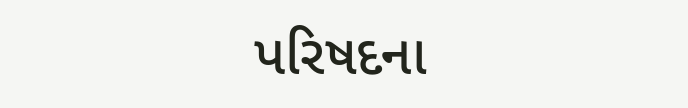પરિષદના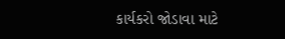કાર્યકરો જોડાવા માટે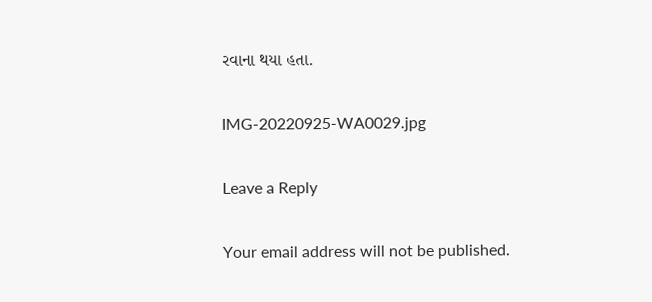રવાના થયા હતા.

IMG-20220925-WA0029.jpg

Leave a Reply

Your email address will not be published.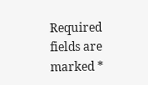Required fields are marked *